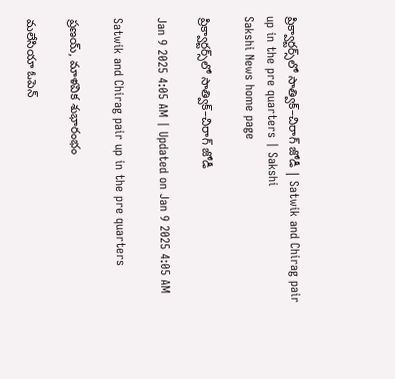ప్రిక్వార్టర్స్‌లో సాత్విక్‌–చిరాగ్‌ జోడీ | Satwik and Chirag pair up in the pre quarters | Sakshi
Sakshi News home page

ప్రిక్వార్టర్స్‌లో సాత్విక్‌–చిరాగ్‌ జోడీ

Jan 9 2025 4:05 AM | Updated on Jan 9 2025 4:05 AM

Satwik and Chirag pair up in the pre quarters

ప్రణయ్, మాళవిక శుభారంభం

మలేసియా ఓపెన్‌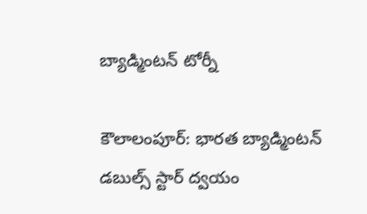బ్యాడ్మింటన్‌ టోర్నీ

కౌలాలంపూర్‌: భారత బ్యాడ్మింటన్‌ డబుల్స్‌ స్టార్‌ ద్వయం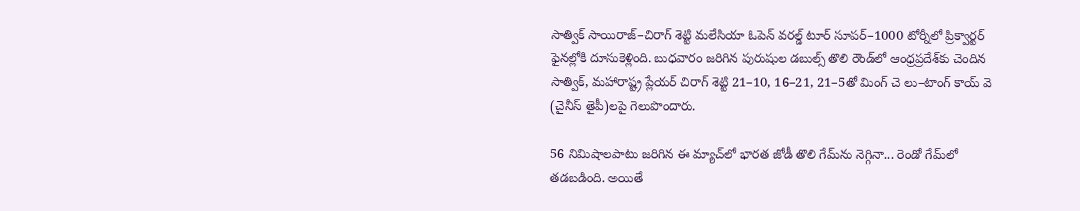సాత్విక్‌ సాయిరాజ్‌–చిరాగ్‌ శెట్టి మలేసియా ఓపెన్‌ వరల్డ్‌ టూర్‌ సూపర్‌–1000 టోర్నీలో ప్రిక్వార్టర్‌ ఫైనల్లోకి దూసుకెళ్లింది. బుధవారం జరిగిన పురుషుల డబుల్స్‌ తొలి రౌండ్‌లో ఆంధ్రప్రదేశ్‌కు చెందిన సాత్విక్, మహారాష్ట్ర ప్లేయర్‌ చిరాగ్‌ శెట్టి 21–10, 16–21, 21–5తో మింగ్‌ చె లు–టాంగ్‌ కాయ్‌ వె (చైనీస్‌ తైపీ)లపై గెలుపొందారు.

56 నిమిషాలపాటు జరిగిన ఈ మ్యాచ్‌లో భారత జోడీ తొలి గేమ్‌ను నెగ్గినా... రెండో గేమ్‌లో తడబడింది. అయితే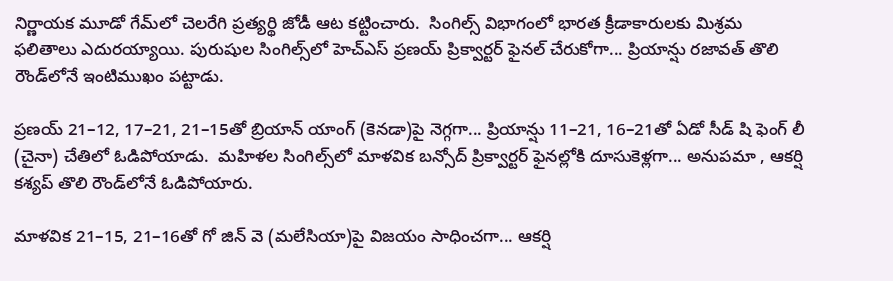నిర్ణాయక మూడో గేమ్‌లో చెలరేగి ప్రత్యర్థి జోడీ ఆట కట్టించారు.  సింగిల్స్‌ విభాగంలో భారత క్రీడాకారులకు మిశ్రమ ఫలితాలు ఎదురయ్యాయి. పురుషుల సింగిల్స్‌లో హెచ్‌ఎస్‌ ప్రణయ్‌ ప్రిక్వార్టర్‌ ఫైనల్‌ చేరుకోగా... ప్రియాన్షు రజావత్‌ తొలి రౌండ్‌లోనే ఇంటిముఖం పట్టాడు.

ప్రణయ్‌ 21–12, 17–21, 21–15తో బ్రియాన్‌ యాంగ్‌ (కెనడా)పై నెగ్గగా... ప్రియాన్షు 11–21, 16–21తో ఏడో సీడ్‌ షి ఫెంగ్‌ లీ (చైనా) చేతిలో ఓడిపోయాడు.  మహిళల సింగిల్స్‌లో మాళవిక బన్సోద్‌ ప్రిక్వార్టర్‌ ఫైనల్లోకి దూసుకెళ్లగా... అనుపమా , ఆకర్షి కశ్యప్‌ తొలి రౌండ్‌లోనే ఓడిపోయారు.

మాళవిక 21–15, 21–16తో గో జిన్‌ వె (మలేసియా)పై విజయం సాధించగా... ఆకర్షి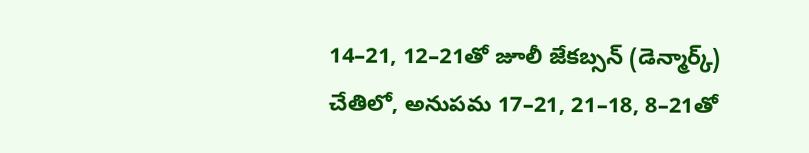14–21, 12–21తో జూలీ జేకబ్సన్‌ (డెన్మార్క్‌) చేతిలో, అనుపమ 17–21, 21–18, 8–21తో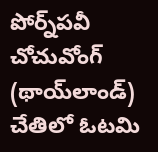పోర్న్‌పవీ చోచువోంగ్‌ (థాయ్‌లాండ్‌) చేతిలో ఓటమి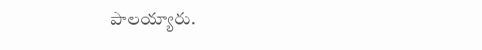పాలయ్యారు.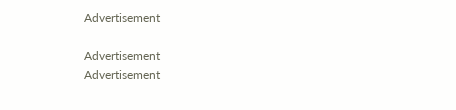Advertisement

Advertisement
Advertisement